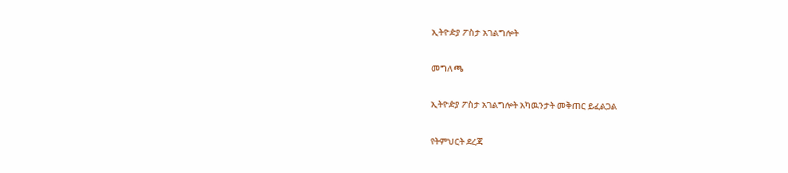ኢትዮዽያ ፖስታ አገልግሎት

መግለጫ

ኢትዮዽያ ፖስታ አገልግሎት አካዉንታት መቅጠር ይፈልጋል

የትምህርት ደረጃ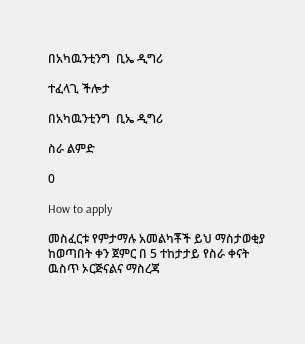በአካዉንቲንግ  ቢኤ ዲግሪ

ተፈላጊ ችሎታ

በአካዉንቲንግ  ቢኤ ዲግሪ

ስራ ልምድ

0

How to apply

መስፈርቱ የምታማሉ አመልካቾች ይህ ማስታወቂያ ከወጣበት ቀን ጀምር በ 5 ተከታታይ የስራ ቀናት ዉስጥ ኦርጅናልና ማስረጃ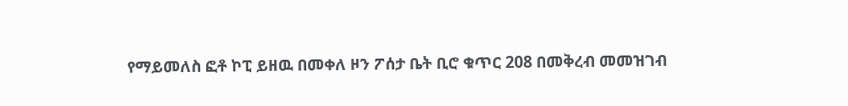የማይመለስ ፎቶ ኮፒ ይዘዉ በመቀለ ዞን ፖሰታ ቤት ቢሮ ቁጥር 208 በመቅረብ መመዝገብ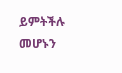ይምትችሉ መሆኑን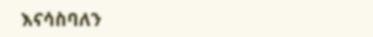እናሳስባለን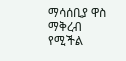ማሳሰቢያ ዋስ ማቅረብ የሚችል